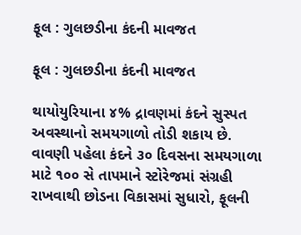ફૂલ : ગુલછડીના કંદની માવજત

ફૂલ : ગુલછડીના કંદની માવજત

થાયોયુરિયાના ૪% દ્રાવણમાં કંદને સુસ્પત અવસ્થાનો સમયગાળો તોડી શકાય છે. વાવણી પહેલા કંદને ૩૦ દિવસના સમયગાળા માટે ૧૦૦ સે તાપમાને સ્ટોરેજમાં સંગ્રહી રાખવાથી છોડના વિકાસમાં સુધારો, ફૂલની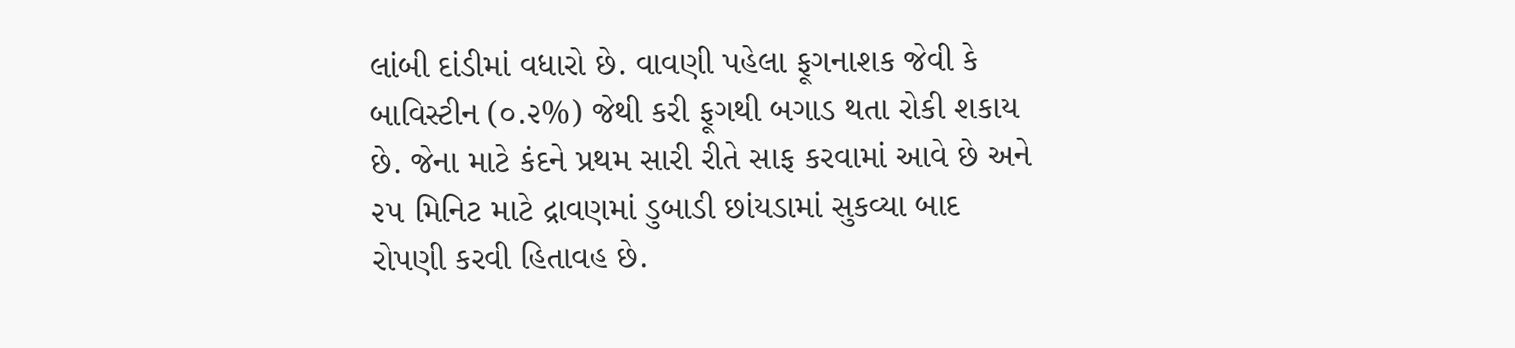લાંબી દાંડીમાં વધારો છે. વાવણી પહેલા ફૂગનાશક જેવી કે બાવિસ્ટીન (૦.૨%) જેથી કરી ફૂગથી બગાડ થતા રોકી શકાય છે. જેના માટે કંદને પ્રથમ સારી રીતે સાફ કરવામાં આવે છે અને ૨૫ મિનિટ માટે દ્રાવણમાં ડુબાડી છાંયડામાં સુકવ્યા બાદ રોપણી કરવી હિતાવહ છે.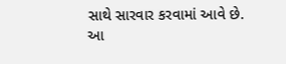સાથે સારવાર કરવામાં આવે છે. આ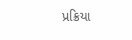પ્રક્રિયા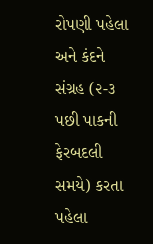રોપણી પહેલા અને કંદને સંગ્રહ (૨-૩ પછી પાકની ફેરબદલી સમયે) કરતા પહેલા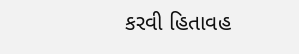કરવી હિતાવહ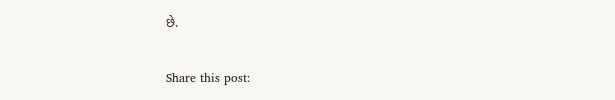છે.

Share this post: